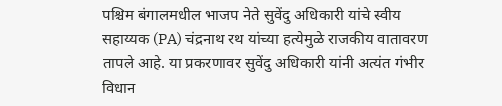पश्चिम बंगालमधील भाजप नेते सुवेंदु अधिकारी यांचे स्वीय सहाय्यक (PA) चंद्रनाथ रथ यांच्या हत्येमुळे राजकीय वातावरण तापले आहे. या प्रकरणावर सुवेंदु अधिकारी यांनी अत्यंत गंभीर विधान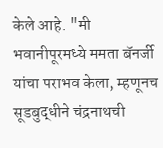केले आहे. "मी भवानीपूरमध्ये ममता बॅनर्जी यांचा पराभव केला, म्हणूनच सूडबुद्धीने चंद्रनाथची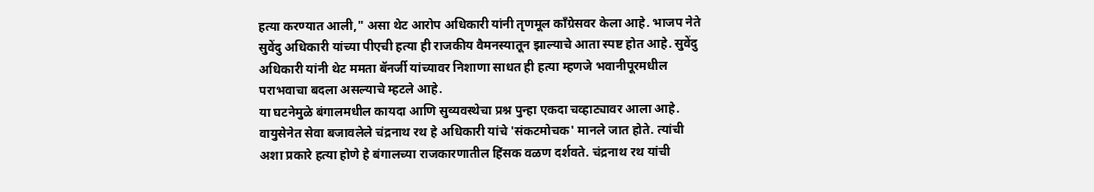हत्या करण्यात आली," असा थेट आरोप अधिकारी यांनी तृणमूल काँग्रेसवर केला आहे. भाजप नेते सुवेंदु अधिकारी यांच्या पीएची हत्या ही राजकीय वैमनस्यातून झाल्याचे आता स्पष्ट होत आहे. सुवेंदु अधिकारी यांनी थेट ममता बॅनर्जी यांच्यावर निशाणा साधत ही हत्या म्हणजे भवानीपूरमधील पराभवाचा बदला असल्याचे म्हटले आहे.
या घटनेमुळे बंगालमधील कायदा आणि सुव्यवस्थेचा प्रश्न पुन्हा एकदा चव्हाट्यावर आला आहे. वायुसेनेत सेवा बजावलेले चंद्रनाथ रथ हे अधिकारी यांचे 'संकटमोचक' मानले जात होते. त्यांची अशा प्रकारे हत्या होणे हे बंगालच्या राजकारणातील हिंसक वळण दर्शवते. चंद्रनाथ रथ यांची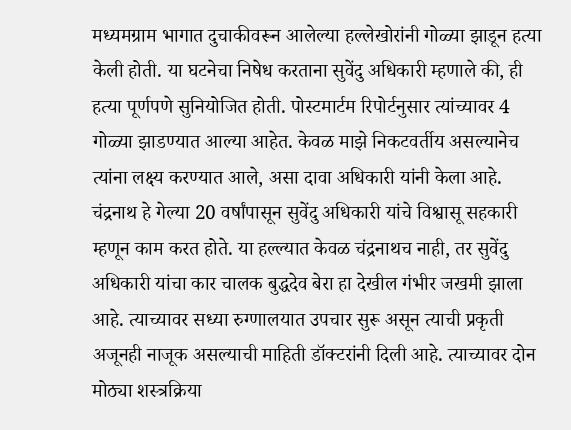मध्यमग्राम भागात दुचाकीवरून आलेल्या हल्लेखोरांनी गोळ्या झाडून हत्या केली होती. या घटनेचा निषेध करताना सुवेंदु अधिकारी म्हणाले की, ही हत्या पूर्णपणे सुनियोजित होती. पोस्टमार्टम रिपोर्टनुसार त्यांच्यावर 4 गोळ्या झाडण्यात आल्या आहेत. केवळ माझे निकटवर्तीय असल्यानेच त्यांना लक्ष्य करण्यात आले, असा दावा अधिकारी यांनी केला आहे.
चंद्रनाथ हे गेल्या 20 वर्षांपासून सुवेंदु अधिकारी यांचे विश्वासू सहकारी म्हणून काम करत होते. या हल्ल्यात केवळ चंद्रनाथच नाही, तर सुवेंदु अधिकारी यांचा कार चालक बुद्धदेव बेरा हा देखील गंभीर जखमी झाला आहे. त्याच्यावर सध्या रुग्णालयात उपचार सुरू असून त्याची प्रकृती अजूनही नाजूक असल्याची माहिती डॉक्टरांनी दिली आहे. त्याच्यावर दोन मोठ्या शस्त्रक्रिया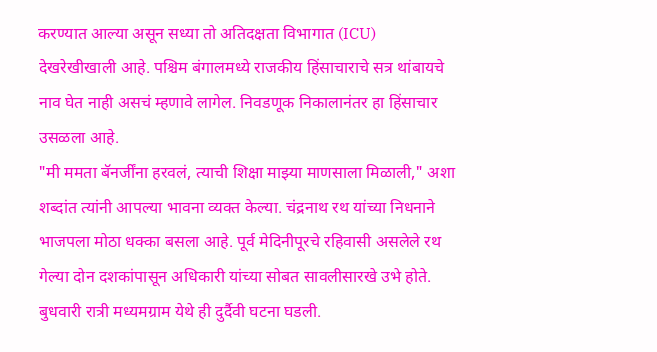करण्यात आल्या असून सध्या तो अतिदक्षता विभागात (ICU) देखरेखीखाली आहे. पश्चिम बंगालमध्ये राजकीय हिंसाचाराचे सत्र थांबायचे नाव घेत नाही असचं म्हणावे लागेल. निवडणूक निकालानंतर हा हिंसाचार उसळला आहे.
"मी ममता बॅनर्जींना हरवलं, त्याची शिक्षा माझ्या माणसाला मिळाली," अशा शब्दांत त्यांनी आपल्या भावना व्यक्त केल्या. चंद्रनाथ रथ यांच्या निधनाने भाजपला मोठा धक्का बसला आहे. पूर्व मेदिनीपूरचे रहिवासी असलेले रथ गेल्या दोन दशकांपासून अधिकारी यांच्या सोबत सावलीसारखे उभे होते. बुधवारी रात्री मध्यमग्राम येथे ही दुर्दैवी घटना घडली.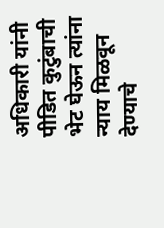अधिकारी यांनी पीडित कुटुंबाची भेट घेऊन त्यांना न्याय मिळवून देण्याचे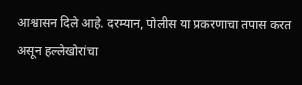आश्वासन दिले आहे. दरम्यान, पोलीस या प्रकरणाचा तपास करत असून हल्लेखोरांचा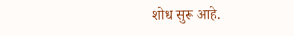शोध सुरू आहे.